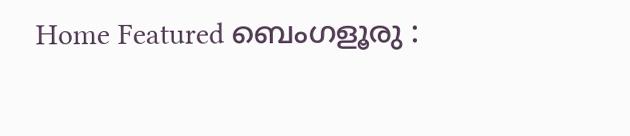Home Featured ബെംഗളൂരു :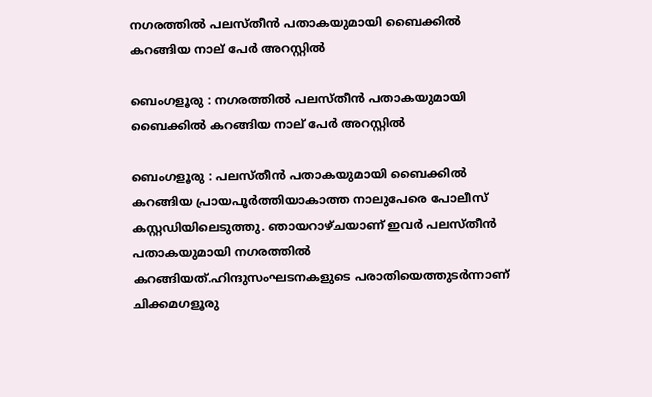നഗരത്തിൽ പലസ്തീൻ പതാകയുമായി ബൈക്കിൽ കറങ്ങിയ നാല് പേർ അറസ്റ്റിൽ

ബെംഗളൂരു : നഗരത്തിൽ പലസ്തീൻ പതാകയുമായി ബൈക്കിൽ കറങ്ങിയ നാല് പേർ അറസ്റ്റിൽ

ബെംഗളൂരു : പലസ്തീൻ പതാകയുമായി ബൈക്കിൽ കറങ്ങിയ പ്രായപൂർത്തിയാകാത്ത നാലുപേരെ പോലീസ് കസ്റ്റഡിയിലെടുത്തു. ഞായറാഴ്ചയാണ് ഇവർ പലസ്തീൻ പതാകയുമായി നഗരത്തിൽ കറങ്ങിയത്.ഹിന്ദുസംഘടനകളുടെ പരാതിയെത്തുടർന്നാണ് ചിക്കമഗളൂരു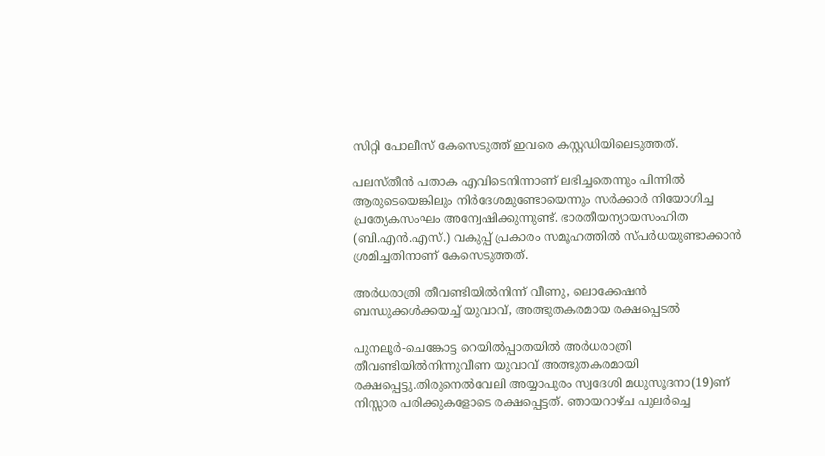സിറ്റി പോലീസ് കേസെടുത്ത് ഇവരെ കസ്റ്റഡിയിലെടുത്തത്.

പലസ്തീൻ പതാക എവിടെനിന്നാണ് ലഭിച്ചതെന്നും പിന്നിൽ ആരുടെയെങ്കിലും നിർദേശമുണ്ടോയെന്നും സർക്കാർ നിയോഗിച്ച പ്രത്യേകസംഘം അന്വേഷിക്കുന്നുണ്ട്. ഭാരതീയന്യായസംഹിത (ബി.എൻ.എസ്.) വകുപ്പ് പ്രകാരം സമൂഹത്തിൽ സ്പർധയുണ്ടാക്കാൻ ശ്രമിച്ചതിനാണ് കേസെടുത്തത്.

അര്‍ധരാത്രി തീവണ്ടിയില്‍നിന്ന് വീണു, ലൊക്കേഷൻ ബന്ധുക്കള്‍ക്കയച്ച്‌ യുവാവ്, അത്ഭുതകരമായ രക്ഷപ്പെടല്‍

പുനലൂർ-ചെങ്കോട്ട റെയില്‍പ്പാതയില്‍ അർധരാത്രി തീവണ്ടിയില്‍നിന്നുവീണ യുവാവ് അത്ഭുതകരമായി രക്ഷപ്പെട്ടു.തിരുനെല്‍വേലി അയ്യാപുരം സ്വദേശി മധുസൂദനാ(19)ണ് നിസ്സാര പരിക്കുകളോടെ രക്ഷപ്പെട്ടത്. ഞായറാഴ്ച പുലർച്ചെ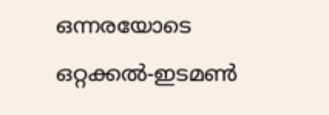ഒന്നരയോടെ ഒറ്റക്കല്‍-ഇടമണ്‍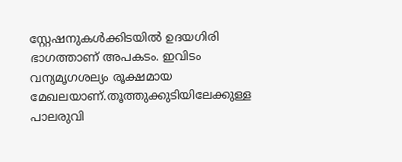സ്റ്റേഷനുകള്‍ക്കിടയില്‍ ഉദയഗിരി ഭാഗത്താണ് അപകടം. ഇവിടം വന്യമൃഗശല്യം രൂക്ഷമായ മേഖലയാണ്.തൂത്തുക്കുടിയിലേക്കുള്ള പാലരുവി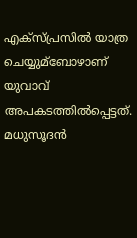എക്സ്പ്രസില്‍ യാത്ര ചെയ്യുമ്ബോഴാണ് യുവാവ് അപകടത്തില്‍പ്പെട്ടത്. മധുസൂദൻ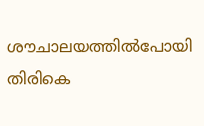ശൗചാലയത്തില്‍പോയി തിരികെ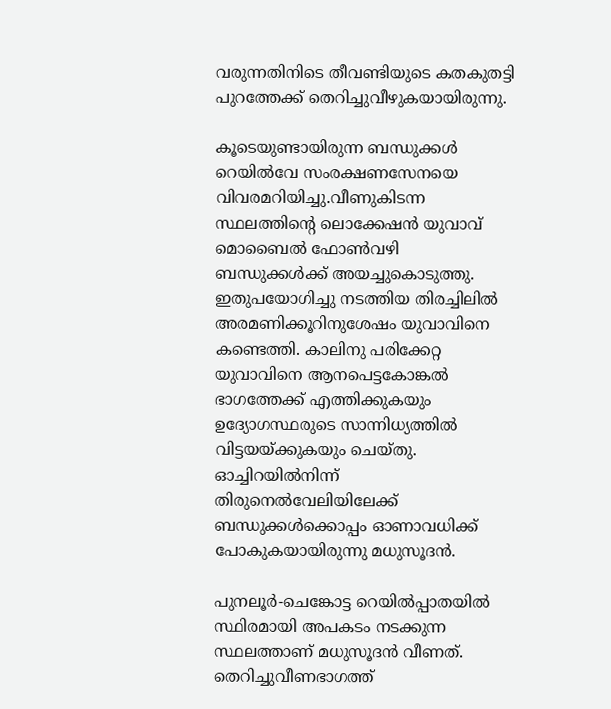വരുന്നതിനിടെ തീവണ്ടിയുടെ കതകുതട്ടി പുറത്തേക്ക് തെറിച്ചുവീഴുകയായിരുന്നു.

കൂടെയുണ്ടായിരുന്ന ബന്ധുക്കള്‍ റെയില്‍വേ സംരക്ഷണസേനയെ വിവരമറിയിച്ചു.വീണുകിടന്ന സ്ഥലത്തിന്റെ ലൊക്കേഷൻ യുവാവ് മൊബൈല്‍ ഫോണ്‍വഴി ബന്ധുക്കള്‍ക്ക് അയച്ചുകൊടുത്തു. ഇതുപയോഗിച്ചു നടത്തിയ തിരച്ചിലില്‍ അരമണിക്കൂറിനുശേഷം യുവാവിനെ കണ്ടെത്തി. കാലിനു പരിക്കേറ്റ യുവാവിനെ ആനപെട്ടകോങ്കല്‍ ഭാഗത്തേക്ക് എത്തിക്കുകയും ഉദ്യോഗസ്ഥരുടെ സാന്നിധ്യത്തില്‍ വിട്ടയയ്ക്കുകയും ചെയ്തു. ഓച്ചിറയില്‍നിന്ന് തിരുനെല്‍വേലിയിലേക്ക് ബന്ധുക്കള്‍ക്കൊപ്പം ഓണാവധിക്ക് പോകുകയായിരുന്നു മധുസൂദൻ.

പുനലൂർ-ചെങ്കോട്ട റെയില്‍പ്പാതയില്‍ സ്ഥിരമായി അപകടം നടക്കുന്ന സ്ഥലത്താണ് മധുസൂദൻ വീണത്. തെറിച്ചുവീണഭാഗത്ത്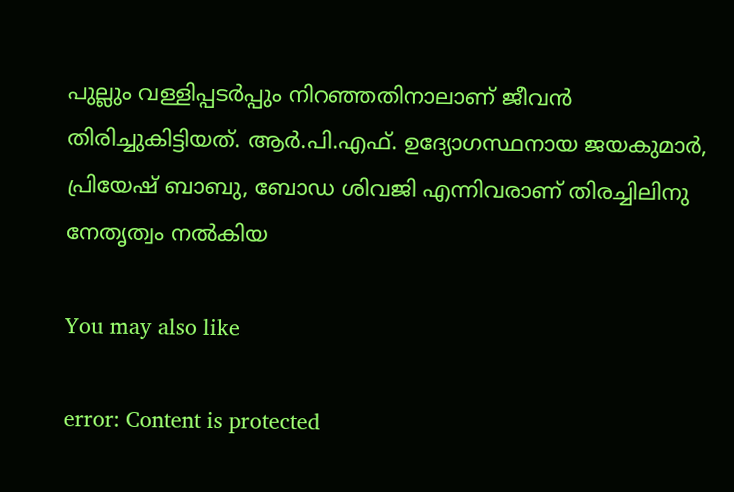പുല്ലും വള്ളിപ്പടർപ്പും നിറഞ്ഞതിനാലാണ് ജീവൻ തിരിച്ചുകിട്ടിയത്. ആർ.പി.എഫ്. ഉദ്യോഗസ്ഥനായ ജയകുമാർ, പ്രിയേഷ് ബാബു, ബോഡ ശിവജി എന്നിവരാണ് തിരച്ചിലിനു നേതൃത്വം നല്‍കിയ

You may also like

error: Content is protected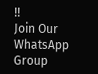!!
Join Our WhatsApp Group